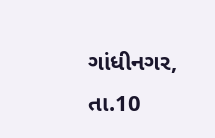ગાંધીનગર, તા.10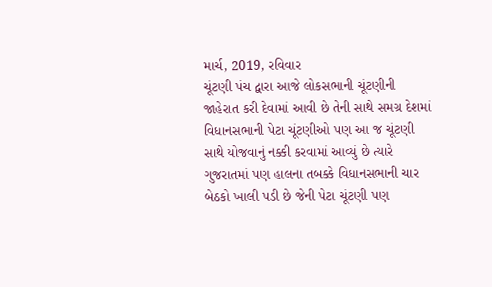માર્ચ, 2019, રવિવાર
ચૂંટણી પંચ દ્વારા આજે લોકસભાની ચૂંટણીની જાહેરાત કરી દેવામાં આવી છે તેની સાથે સમગ્ર દેશમાં વિધાનસભાની પેટા ચૂંટણીઓ પણ આ જ ચૂંટણી સાથે યોજવાનું નક્કી કરવામાં આવ્યું છે ત્યારે ગુજરાતમાં પણ હાલના તબક્કે વિધાનસભાની ચાર બેઠકો ખાલી પડી છે જેની પેટા ચૂંટણી પણ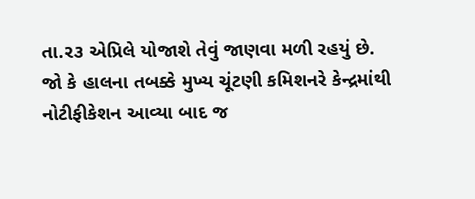તા.ર૩ એપ્રિલે યોજાશે તેવું જાણવા મળી રહયું છે. જો કે હાલના તબક્કે મુખ્ય ચૂંટણી કમિશનરે કેન્દ્રમાંથી નોટીફીકેશન આવ્યા બાદ જ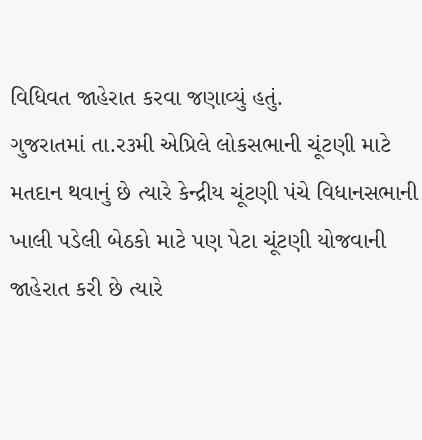વિધિવત જાહેરાત કરવા જણાવ્યું હતું.
ગુજરાતમાં તા.ર૩મી એપ્રિલે લોકસભાની ચૂંટણી માટે મતદાન થવાનું છે ત્યારે કેન્દ્રીય ચૂંટણી પંચે વિધાનસભાની ખાલી પડેલી બેઠકો માટે પણ પેટા ચૂંટણી યોજવાની જાહેરાત કરી છે ત્યારે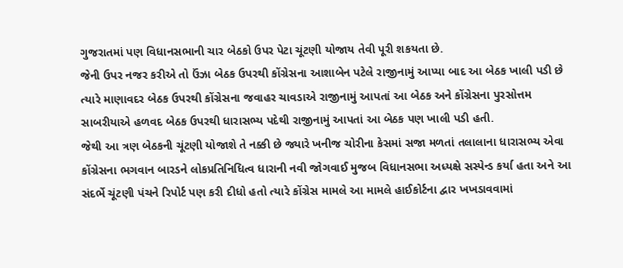ગુજરાતમાં પણ વિધાનસભાની ચાર બેઠકો ઉપર પેટા ચૂંટણી યોજાય તેવી પૂરી શકયતા છે.
જેની ઉપર નજર કરીએ તો ઉંઝા બેઠક ઉપરથી કોંગ્રેસના આશાબેન પટેલે રાજીનામું આપ્યા બાદ આ બેઠક ખાલી પડી છે ત્યારે માણાવદર બેઠક ઉપરથી કોંગ્રેસના જવાહર ચાવડાએ રાજીનામું આપતાં આ બેઠક અને કોંગ્રેસના પુરસોત્તમ સાબરીયાએ હળવદ બેઠક ઉપરથી ધારાસભ્ય પદેથી રાજીનામું આપતાં આ બેઠક પણ ખાલી પડી હતી.
જેથી આ ત્રણ બેઠકની ચૂંટણી યોજાશે તે નક્કી છે જ્યારે ખનીજ ચોરીના કેસમાં સજા મળતાં તલાલાના ધારાસભ્ય એવા કોંગ્રેસના ભગવાન બારડને લોકપ્રતિનિધિત્વ ધારાની નવી જોગવાઈ મુજબ વિધાનસભા અધ્યક્ષે સસ્પેન્ડ કર્યા હતા અને આ સંદર્ભે ચૂંટણી પંચને રિપોર્ટ પણ કરી દીધો હતો ત્યારે કોંગ્રેસ મામલે આ મામલે હાઈકોર્ટના દ્વાર ખખડાવવામાં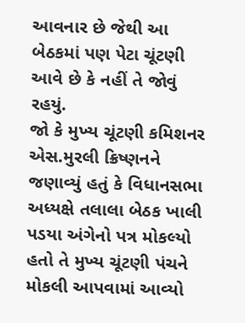આવનાર છે જેથી આ બેઠકમાં પણ પેટા ચૂંટણી આવે છે કે નહીં તે જોવું રહયું.
જો કે મુખ્ય ચૂંટણી કમિશનર એસ.મુરલી ક્રિષ્ણનને જણાવ્યું હતું કે વિધાનસભા અધ્યક્ષે તલાલા બેઠક ખાલી પડયા અંગેનો પત્ર મોકલ્યો હતો તે મુખ્ય ચૂંટણી પંચને મોકલી આપવામાં આવ્યો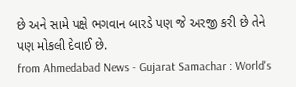છે અને સામે પક્ષે ભગવાન બારડે પણ જે અરજી કરી છે તેને પણ મોકલી દેવાઈ છે.
from Ahmedabad News - Gujarat Samachar : World's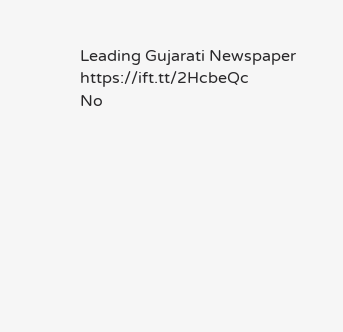Leading Gujarati Newspaper https://ift.tt/2HcbeQc
No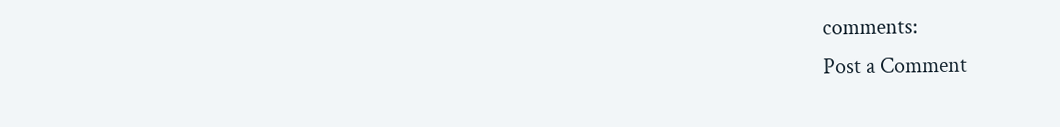comments:
Post a Comment